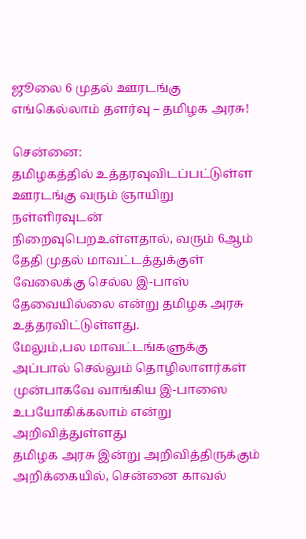ஜூலை 6 முதல் ஊரடங்கு எங்கெல்லாம் தளர்வு – தமிழக அரசு!

சென்னை:
தமிழகத்தில் உத்தரவுவிடப்பட்டுள்ள ஊரடங்கு வரும் ஞாயிறு நள்ளிரவுடன் நிறைவுபெறஉள்ளதால், வரும் 6ஆம் தேதி முதல் மாவட்டத்துக்குள் வேலைக்கு செல்ல இ-பாஸ் தேவையில்லை என்று தமிழக அரசு உத்தரவிட்டுள்ளது.
மேலும்,பல மாவட்டங்களுக்கு அப்பால் செல்லும் தொழிலாளர்கள் முன்பாகவே வாங்கிய இ-பாஸை உபயோகிக்கலாம் என்று அறிவித்துள்ளது
தமிழக அரசு இன்று அறிவித்திருக்கும் அறிக்கையில், சென்னை காவல்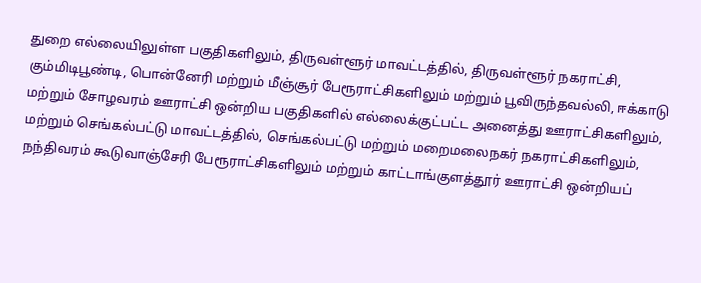துறை எல்லையிலுள்ள பகுதிகளிலும், திருவள்ளூர் மாவட்டத்தில், திருவள்ளூர் நகராட்சி, கும்மிடிபூண்டி, பொன்னேரி மற்றும் மீஞ்சூர் பேரூராட்சிகளிலும் மற்றும் பூவிருந்தவல்லி, ஈக்காடு மற்றும் சோழவரம் ஊராட்சி ஒன்றிய பகுதிகளில் எல்லைக்குட்பட்ட அனைத்து ஊராட்சிகளிலும், மற்றும் செங்கல்பட்டு மாவட்டத்தில், செங்கல்பட்டு மற்றும் மறைமலைநகர் நகராட்சிகளிலும், நந்திவரம் கூடுவாஞ்சேரி பேரூராட்சிகளிலும் மற்றும் காட்டாங்குளத்தூர் ஊராட்சி ஒன்றியப்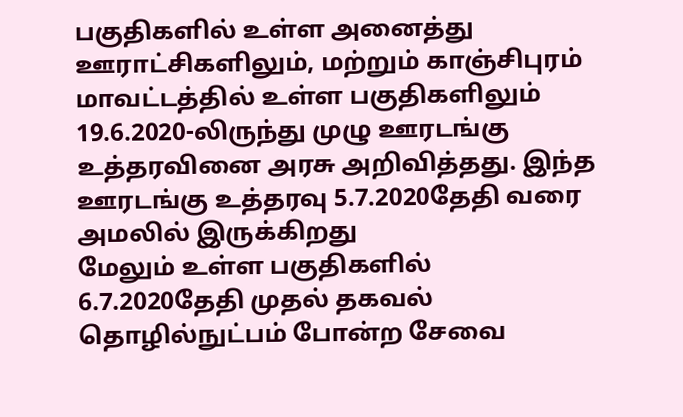பகுதிகளில் உள்ள அனைத்து ஊராட்சிகளிலும், மற்றும் காஞ்சிபுரம் மாவட்டத்தில் உள்ள பகுதிகளிலும் 19.6.2020-லிருந்து முழு ஊரடங்கு உத்தரவினை அரசு அறிவித்தது. இந்த ஊரடங்கு உத்தரவு 5.7.2020தேதி வரை அமலில் இருக்கிறது
மேலும் உள்ள பகுதிகளில் 6.7.2020தேதி முதல் தகவல் தொழில்நுட்பம் போன்ற சேவை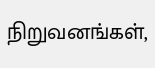நிறுவனங்கள்,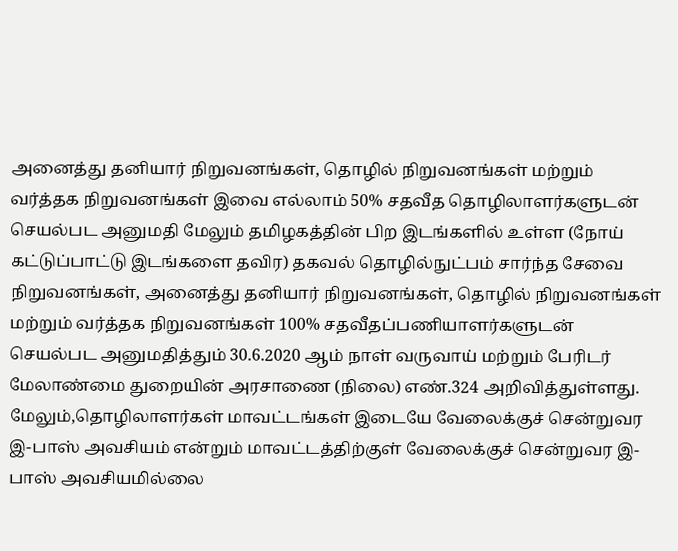அனைத்து தனியார் நிறுவனங்கள், தொழில் நிறுவனங்கள் மற்றும் வர்த்தக நிறுவனங்கள் இவை எல்லாம் 50% சதவீத தொழிலாளர்களுடன் செயல்பட அனுமதி மேலும் தமிழகத்தின் பிற இடங்களில் உள்ள (நோய் கட்டுப்பாட்டு இடங்களை தவிர) தகவல் தொழில்நுட்பம் சார்ந்த சேவை நிறுவனங்கள், அனைத்து தனியார் நிறுவனங்கள், தொழில் நிறுவனங்கள் மற்றும் வர்த்தக நிறுவனங்கள் 100% சதவீதப்பணியாளர்களுடன் செயல்பட அனுமதித்தும் 30.6.2020 ஆம் நாள் வருவாய் மற்றும் பேரிடர் மேலாண்மை துறையின் அரசாணை (நிலை) எண்.324 அறிவித்துள்ளது.
மேலும்,தொழிலாளர்கள் மாவட்டங்கள் இடையே வேலைக்குச் சென்றுவர இ-பாஸ் அவசியம் என்றும் மாவட்டத்திற்குள் வேலைக்குச் சென்றுவர இ-பாஸ் அவசியமில்லை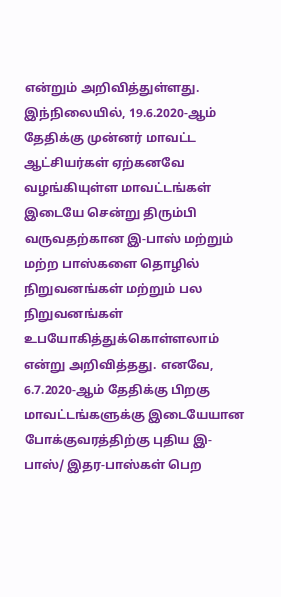என்றும் அறிவித்துள்ளது. இந்நிலையில், 19.6.2020-ஆம் தேதிக்கு முன்னர் மாவட்ட ஆட்சியர்கள் ஏற்கனவே வழங்கியுள்ள மாவட்டங்கள் இடையே சென்று திரும்பி வருவதற்கான இ-பாஸ் மற்றும் மற்ற பாஸ்களை தொழில் நிறுவனங்கள் மற்றும் பல நிறுவனங்கள் உபயோகித்துக்கொள்ளலாம் என்று அறிவித்தது. எனவே, 6.7.2020-ஆம் தேதிக்கு பிறகு மாவட்டங்களுக்கு இடையேயான போக்குவரத்திற்கு புதிய இ-பாஸ்/ இதர-பாஸ்கள் பெற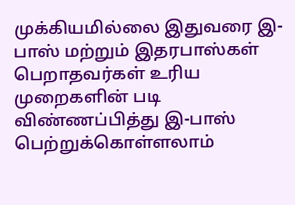முக்கியமில்லை இதுவரை இ-பாஸ் மற்றும் இதரபாஸ்கள் பெறாதவர்கள் உரிய முறைகளின் படி விண்ணப்பித்து இ-பாஸ் பெற்றுக்கொள்ளலாம்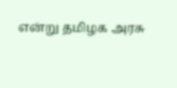என்று தமிழக அரசு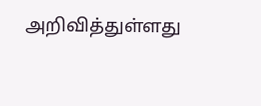அறிவித்துள்ளது